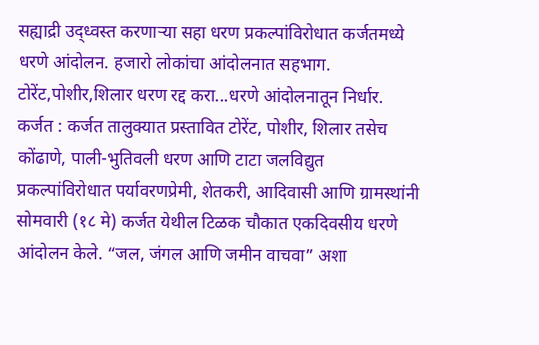सह्याद्री उद्ध्वस्त करणाऱ्या सहा धरण प्रकल्पांविरोधात कर्जतमध्ये धरणे आंदोलन. हजारो लोकांचा आंदोलनात सहभाग.
टोरेंट,पोशीर,शिलार धरण रद्द करा...धरणे आंदोलनातून निर्धार.
कर्जत : कर्जत तालुक्यात प्रस्तावित टोरेंट, पोशीर, शिलार तसेच कोंढाणे, पाली-भुतिवली धरण आणि टाटा जलविद्युत प्रकल्पांविरोधात पर्यावरणप्रेमी, शेतकरी, आदिवासी आणि ग्रामस्थांनी सोमवारी (१८ मे) कर्जत येथील टिळक चौकात एकदिवसीय धरणे आंदोलन केले. “जल, जंगल आणि जमीन वाचवा” अशा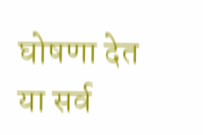घोषणा देत या सर्व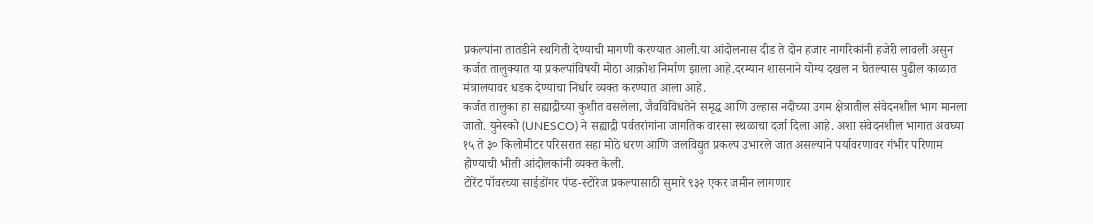प्रकल्पांना तातडीने स्थगिती देण्याची मागणी करण्यात आली.या आंदोलनास दीड ते दोन हजार नागरिकांनी हजेरी लावली असुन कर्जत तालुक्यात या प्रकल्पांविषयी मोठा आक्रोश निर्माण झाला आहे.दरम्यान शासनाने योग्य दखल न घेतल्यास पुढील काळात मंत्रालयावर धडक देण्याचा निर्धार व्यक्त करण्यात आला आहे.
कर्जत तालुका हा सह्याद्रीच्या कुशीत वसलेला, जैवविविधतेने समृद्ध आणि उल्हास नदीच्या उगम क्षेत्रातील संवेदनशील भाग मानला जातो. युनेस्को (UNESCO) ने सह्याद्री पर्वतरांगांना जागतिक वारसा स्थळाचा दर्जा दिला आहे. अशा संवेदनशील भागात अवघ्या १५ ते ३० किलोमीटर परिसरात सहा मोठे धरण आणि जलविद्युत प्रकल्प उभारले जात असल्याने पर्यावरणावर गंभीर परिणाम होण्याची भीती आंदोलकांनी व्यक्त केली.
टोरेंट पॉवरच्या साईडोंगर पंप्ड-स्टोरेज प्रकल्पासाठी सुमारे ९३२ एकर जमीन लागणार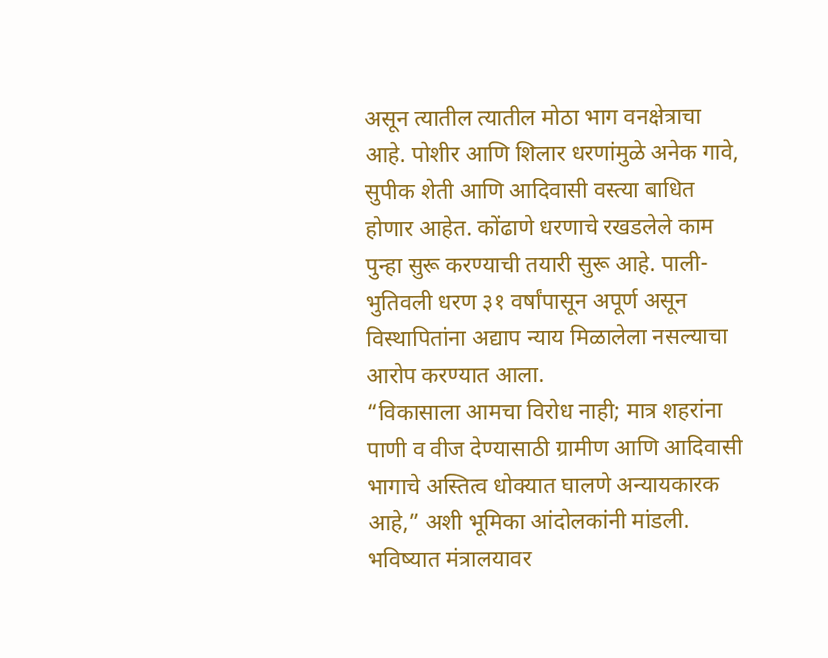असून त्यातील त्यातील मोठा भाग वनक्षेत्राचा आहे. पोशीर आणि शिलार धरणांमुळे अनेक गावे, सुपीक शेती आणि आदिवासी वस्त्या बाधित होणार आहेत. कोंढाणे धरणाचे रखडलेले काम पुन्हा सुरू करण्याची तयारी सुरू आहे. पाली-भुतिवली धरण ३१ वर्षांपासून अपूर्ण असून विस्थापितांना अद्याप न्याय मिळालेला नसल्याचा आरोप करण्यात आला.
“विकासाला आमचा विरोध नाही; मात्र शहरांना पाणी व वीज देण्यासाठी ग्रामीण आणि आदिवासी भागाचे अस्तित्व धोक्यात घालणे अन्यायकारक आहे,” अशी भूमिका आंदोलकांनी मांडली. भविष्यात मंत्रालयावर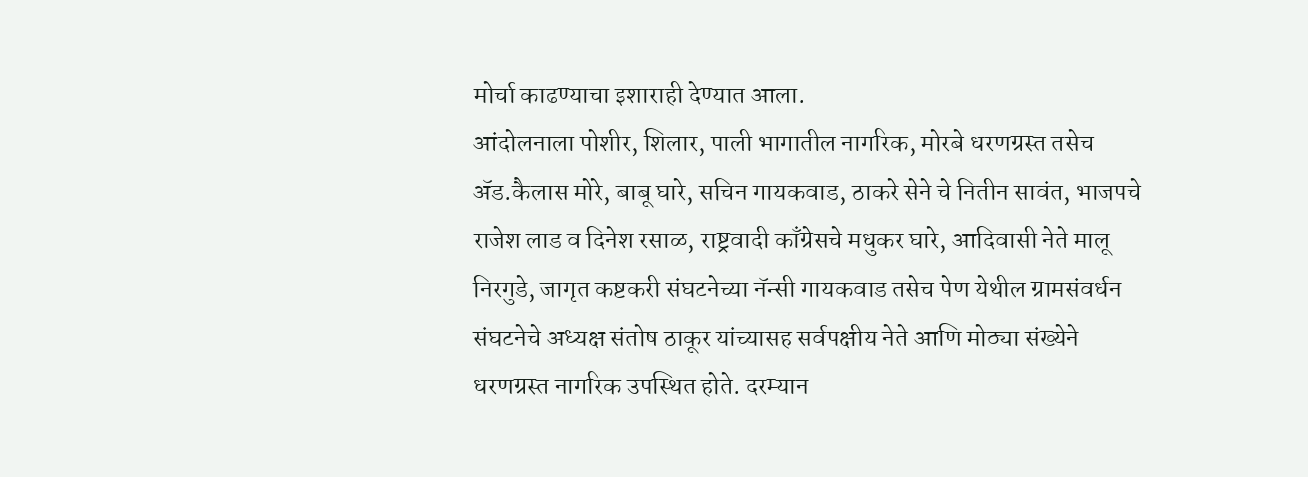मोर्चा काढण्याचा इशाराही देण्यात आला.
आंदोलनाला पोशीर, शिलार, पाली भागातील नागरिक, मोरबे धरणग्रस्त तसेच ॲड.कैलास मोरे, बाबू घारे, सचिन गायकवाड, ठाकरे सेने चे नितीन सावंत, भाजपचे राजेश लाड व दिनेश रसाळ, राष्ट्रवादी काँग्रेसचे मधुकर घारे, आदिवासी नेते मालू निरगुडे, जागृत कष्टकरी संघटनेच्या नॅन्सी गायकवाड तसेच पेण येथील ग्रामसंवर्धन संघटनेचे अध्यक्ष संतोष ठाकूर यांच्यासह सर्वपक्षीय नेते आणि मोठ्या संख्येने धरणग्रस्त नागरिक उपस्थित होते. दरम्यान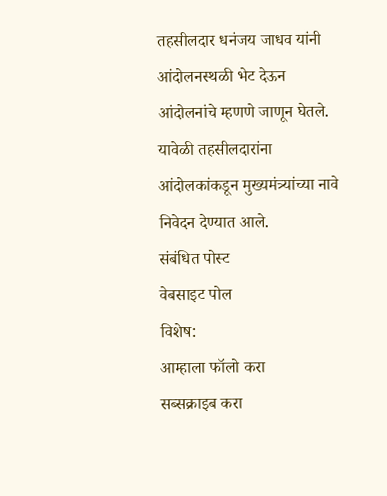तहसीलदार धनंजय जाधव यांनी आंदोलनस्थळी भेट देऊन आंदोलनांचे म्हणणे जाणून घेतले. यावेळी तहसीलदारांना आंदोलकांकडून मुख्यमंत्र्यांच्या नावे निवेदन देण्यात आले.
संबंधित पोस्ट
वेबसाइट पोल
विशेष:
आम्हाला फॉलो करा
सब्सक्राइब करा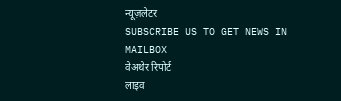न्यूज़लेटर
SUBSCRIBE US TO GET NEWS IN MAILBOX
वेअथेर रिपोर्ट
लाइव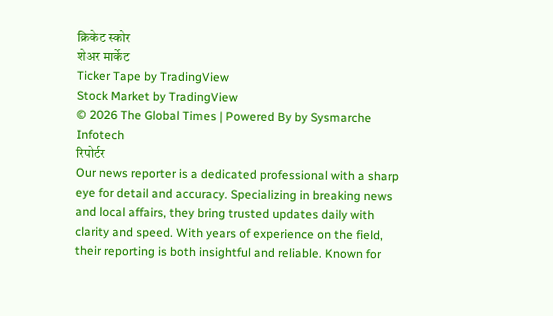क्रिकेट स्कोर
शेअर मार्केट
Ticker Tape by TradingView
Stock Market by TradingView
© 2026 The Global Times | Powered By by Sysmarche Infotech
रिपोर्टर
Our news reporter is a dedicated professional with a sharp eye for detail and accuracy. Specializing in breaking news and local affairs, they bring trusted updates daily with clarity and speed. With years of experience on the field, their reporting is both insightful and reliable. Known for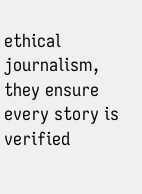ethical journalism, they ensure every story is verified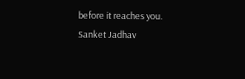before it reaches you.
Sanket Jadhav